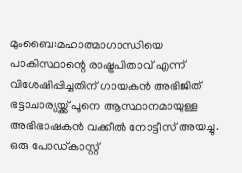മുംബൈ:മഹാത്മാഗാന്ധിയെ പാകിസ്ഥാന്റെ രാഷ്ട്രപിതാവ് എന്ന് വിശേഷിപ്പിച്ചതിന് ഗായകൻ അഭിജിത് ഭട്ടാചാര്യയ്ക്ക് പൂനെ ആസ്ഥാനമായുള്ള അഭിഭാഷകൻ വക്കീൽ നോട്ടീസ് അയച്ചു. ഒരു പോഡ്‌കാസ്റ്റ്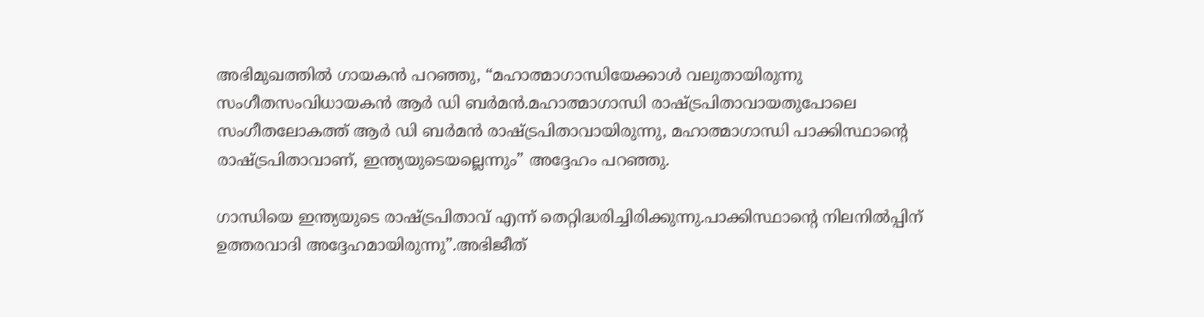അഭിമുഖത്തിൽ ഗായകൻ പറഞ്ഞു, “മഹാത്മാഗാന്ധിയേക്കാൾ വലുതായിരുന്നു സംഗീതസംവിധായകൻ ആർ ഡി ബർമൻ.മഹാത്മാഗാന്ധി രാഷ്ട്രപിതാവായതുപോലെ സംഗീതലോകത്ത് ആർ ഡി ബർമൻ രാഷ്ട്രപിതാവായിരുന്നു, മഹാത്മാഗാന്ധി പാക്കിസ്ഥാൻ്റെ രാഷ്ട്രപിതാവാണ്, ഇന്ത്യയുടെയല്ലെന്നും” അദ്ദേഹം പറഞ്ഞു.

ഗാന്ധിയെ ഇന്ത്യയുടെ രാഷ്ട്രപിതാവ് എന്ന് തെറ്റിദ്ധരിച്ചിരിക്കുന്നു.പാക്കിസ്ഥാൻ്റെ നിലനിൽപ്പിന് ഉത്തരവാദി അദ്ദേഹമായിരുന്നു”.അഭിജീത്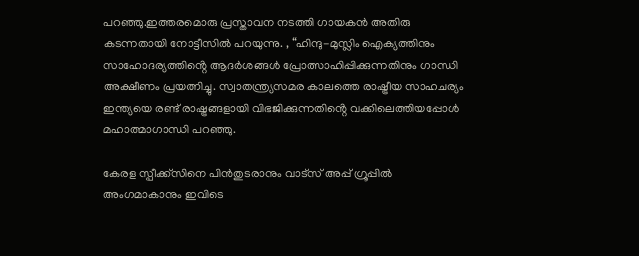പറഞ്ഞു.ഇത്തരമൊരു പ്രസ്താവന നടത്തി ഗായകൻ അതിരു കടന്നതായി നോട്ടീസിൽ പറയുന്നു. , “ഹിന്ദു-മുസ്ലിം ഐക്യത്തിനും സാഹോദര്യത്തിൻ്റെ ആദർശങ്ങൾ പ്രോത്സാഹിപ്പിക്കുന്നതിനും ഗാന്ധി അക്ഷീണം പ്രയത്നിച്ചു. സ്വാതന്ത്ര്യസമര കാലത്തെ രാഷ്ട്രീയ സാഹചര്യം ഇന്ത്യയെ രണ്ട് രാഷ്ട്രങ്ങളായി വിഭജിക്കുന്നതിൻ്റെ വക്കിലെത്തിയപ്പോൾ മഹാത്മാഗാന്ധി പറഞ്ഞു.

കേരള സ്പീക്ക്സിനെ പിൻതുടരാനും വാട്സ് അപ്പ് ഗ്രൂപ്പിൽ അംഗമാകാനും ഇവിടെ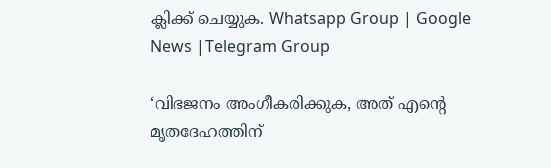ക്ലിക്ക് ചെയ്യുക. Whatsapp Group | Google News |Telegram Group

‘വിഭജനം അംഗീകരിക്കുക, അത് എൻ്റെ മൃതദേഹത്തിന്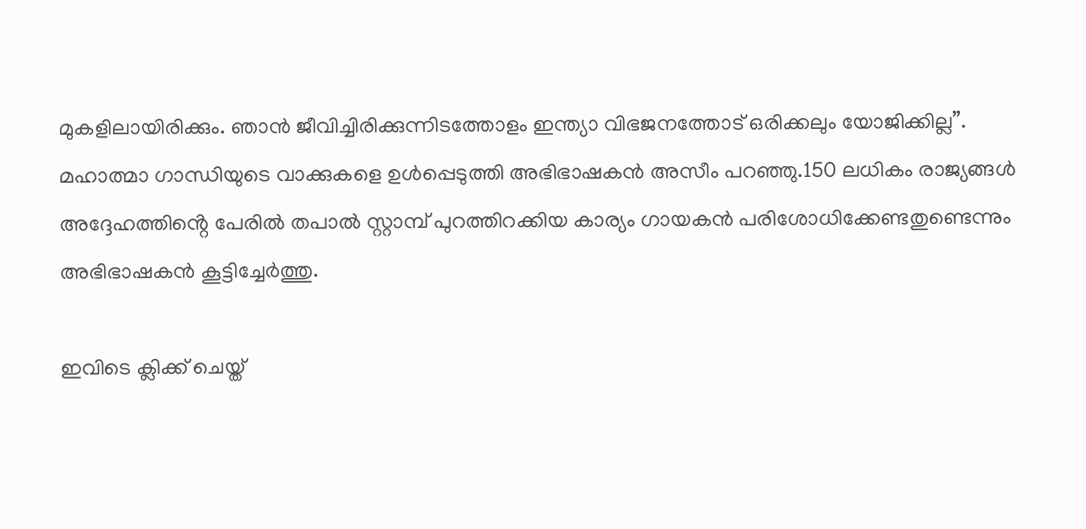മുകളിലായിരിക്കും. ഞാൻ ജീവിച്ചിരിക്കുന്നിടത്തോളം ഇന്ത്യാ വിഭജനത്തോട് ഒരിക്കലും യോജിക്കില്ല”. മഹാത്മാ ഗാന്ധിയുടെ വാക്കുകളെ ഉൾപ്പെടുത്തി അഭിഭാഷകൻ അസീം പറഞ്ഞു.150 ലധികം രാജ്യങ്ങൾ അദ്ദേഹത്തിൻ്റെ പേരിൽ തപാൽ സ്റ്റാമ്പ് പുറത്തിറക്കിയ കാര്യം ഗായകൻ പരിശോധിക്കേണ്ടതുണ്ടെന്നും അഭിഭാഷകൻ കൂട്ടിച്ചേർത്തു.

ഇവിടെ ക്ലിക്ക് ചെയ്ത്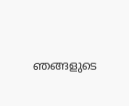ഞങ്ങളുടെ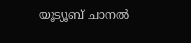യൂട്യൂബ് ചാനൽ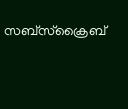സബ്സ്ക്രൈബ്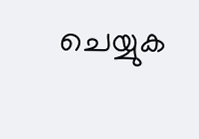ചെയ്യുക